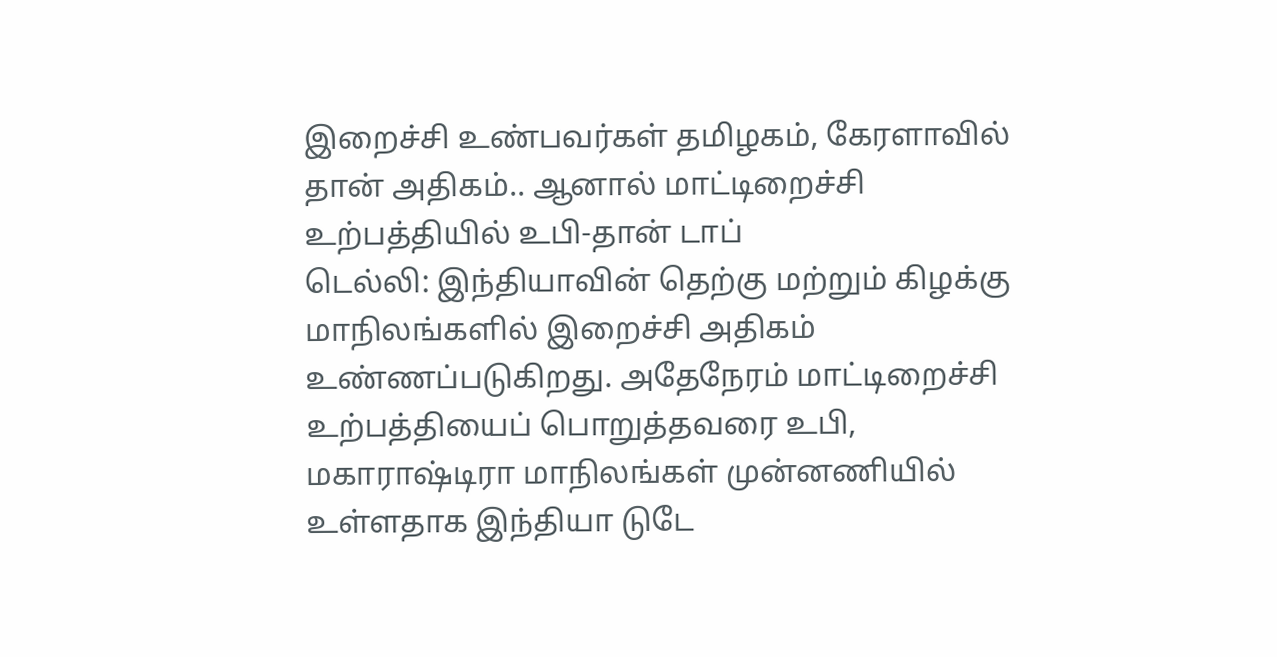இறைச்சி உண்பவர்கள் தமிழகம், கேரளாவில் தான் அதிகம்.. ஆனால் மாட்டிறைச்சி உற்பத்தியில் உபி-தான் டாப்
டெல்லி: இந்தியாவின் தெற்கு மற்றும் கிழக்கு மாநிலங்களில் இறைச்சி அதிகம் உண்ணப்படுகிறது. அதேநேரம் மாட்டிறைச்சி உற்பத்தியைப் பொறுத்தவரை உபி, மகாராஷ்டிரா மாநிலங்கள் முன்னணியில் உள்ளதாக இந்தியா டுடே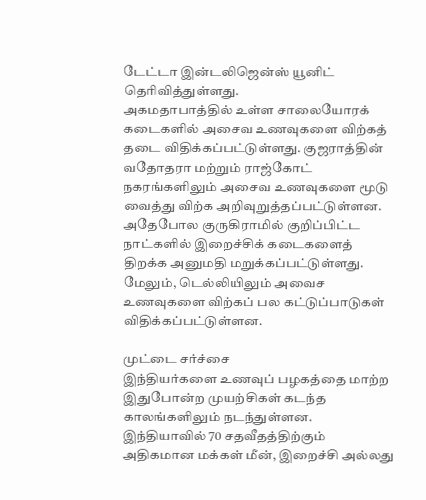டேட்டா இன்டலிஜென்ஸ் யூனிட் தெரிவித்துள்ளது.
அகமதாபாத்தில் உள்ள சாலையோரக் கடைகளில் அசைவ உணவுகளை விற்கத் தடை விதிக்கப்பட்டுள்ளது. குஜராத்தின் வதோதரா மற்றும் ராஜ்கோட் நகரங்களிலும் அசைவ உணவுகளை மூடு வைத்து விற்க அறிவுறுத்தப்பட்டுள்ளன.
அதேபோல குருகிராமில் குறிப்பிட்ட நாட்களில் இறைச்சிக் கடைகளைத் திறக்க அனுமதி மறுக்கப்பட்டுள்ளது. மேலும், டெல்லியிலும் அவைச உணவுகளை விற்கப் பல கட்டுப்பாடுகள் விதிக்கப்பட்டுள்ளன.

முட்டை சர்ச்சை
இந்தியர்களை உணவுப் பழகத்தை மாற்ற இதுபோன்ற முயற்சிகள் கடந்த காலங்களிலும் நடந்துள்ளன. இந்தியாவில் 70 சதவீதத்திற்கும் அதிகமான மக்கள் மீன், இறைச்சி அல்லது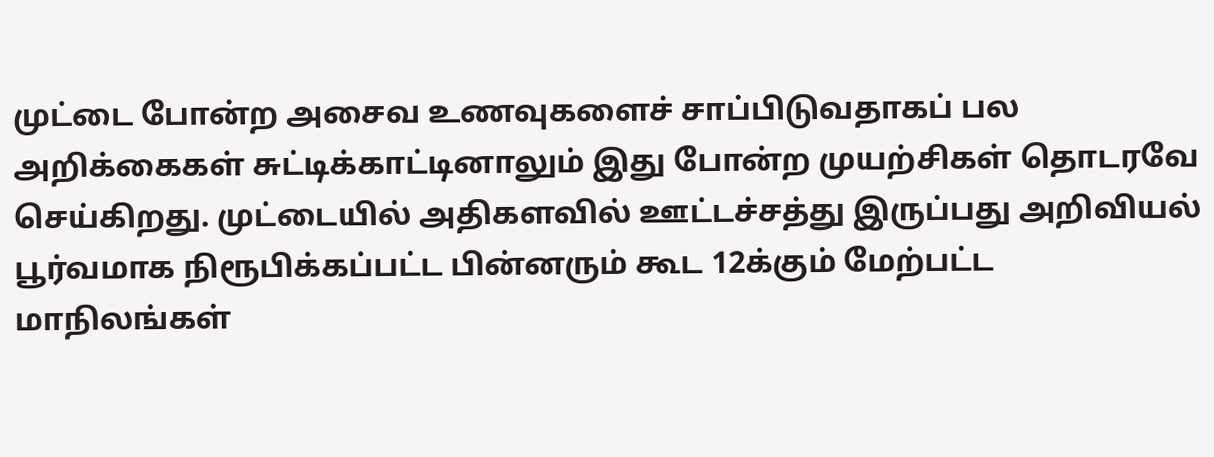முட்டை போன்ற அசைவ உணவுகளைச் சாப்பிடுவதாகப் பல அறிக்கைகள் சுட்டிக்காட்டினாலும் இது போன்ற முயற்சிகள் தொடரவே செய்கிறது. முட்டையில் அதிகளவில் ஊட்டச்சத்து இருப்பது அறிவியல் பூர்வமாக நிரூபிக்கப்பட்ட பின்னரும் கூட 12க்கும் மேற்பட்ட மாநிலங்கள்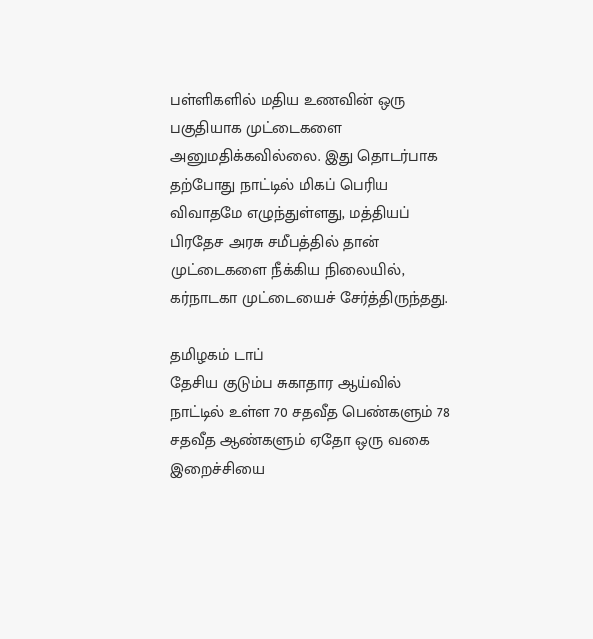பள்ளிகளில் மதிய உணவின் ஒரு பகுதியாக முட்டைகளை அனுமதிக்கவில்லை. இது தொடர்பாக தற்போது நாட்டில் மிகப் பெரிய விவாதமே எழுந்துள்ளது, மத்தியப் பிரதேச அரசு சமீபத்தில் தான் முட்டைகளை நீக்கிய நிலையில், கர்நாடகா முட்டையைச் சேர்த்திருந்தது.

தமிழகம் டாப்
தேசிய குடும்ப சுகாதார ஆய்வில் நாட்டில் உள்ள 70 சதவீத பெண்களும் 78 சதவீத ஆண்களும் ஏதோ ஒரு வகை இறைச்சியை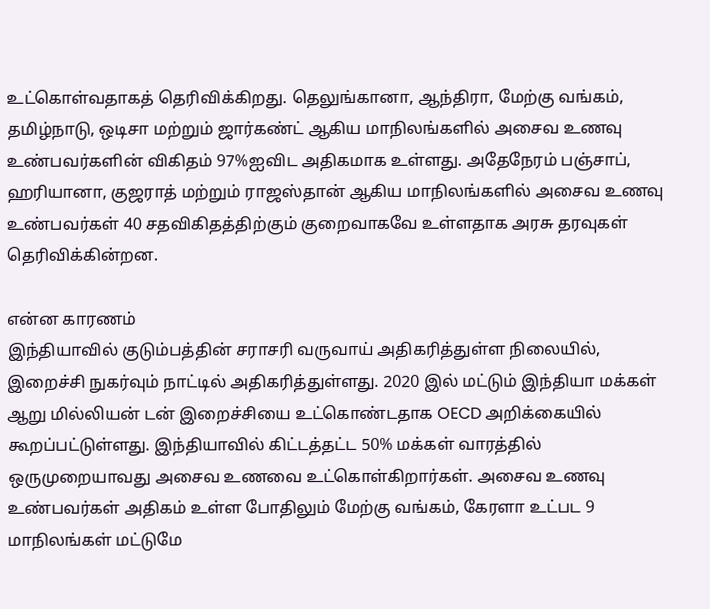உட்கொள்வதாகத் தெரிவிக்கிறது. தெலுங்கானா, ஆந்திரா, மேற்கு வங்கம், தமிழ்நாடு, ஒடிசா மற்றும் ஜார்கண்ட் ஆகிய மாநிலங்களில் அசைவ உணவு உண்பவர்களின் விகிதம் 97%ஐவிட அதிகமாக உள்ளது. அதேநேரம் பஞ்சாப், ஹரியானா, குஜராத் மற்றும் ராஜஸ்தான் ஆகிய மாநிலங்களில் அசைவ உணவு உண்பவர்கள் 40 சதவிகிதத்திற்கும் குறைவாகவே உள்ளதாக அரசு தரவுகள் தெரிவிக்கின்றன.

என்ன காரணம்
இந்தியாவில் குடும்பத்தின் சராசரி வருவாய் அதிகரித்துள்ள நிலையில், இறைச்சி நுகர்வும் நாட்டில் அதிகரித்துள்ளது. 2020 இல் மட்டும் இந்தியா மக்கள் ஆறு மில்லியன் டன் இறைச்சியை உட்கொண்டதாக OECD அறிக்கையில் கூறப்பட்டுள்ளது. இந்தியாவில் கிட்டத்தட்ட 50% மக்கள் வாரத்தில் ஒருமுறையாவது அசைவ உணவை உட்கொள்கிறார்கள். அசைவ உணவு உண்பவர்கள் அதிகம் உள்ள போதிலும் மேற்கு வங்கம், கேரளா உட்பட 9 மாநிலங்கள் மட்டுமே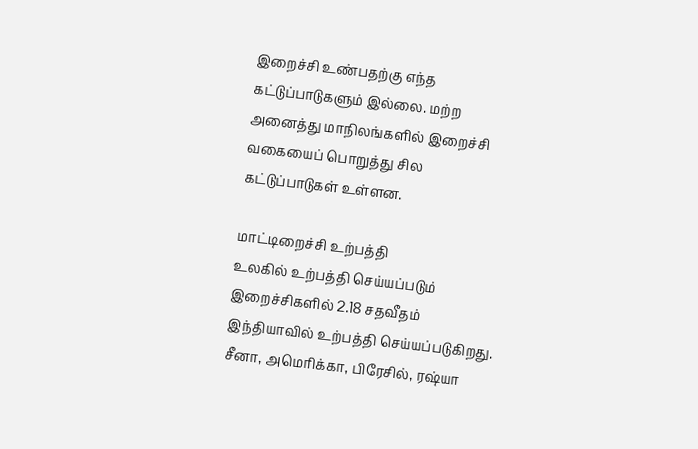இறைச்சி உண்பதற்கு எந்த கட்டுப்பாடுகளும் இல்லை. மற்ற அனைத்து மாநிலங்களில் இறைச்சி வகையைப் பொறுத்து சில கட்டுப்பாடுகள் உள்ளன.

மாட்டிறைச்சி உற்பத்தி
உலகில் உற்பத்தி செய்யப்படும் இறைச்சிகளில் 2.18 சதவீதம் இந்தியாவில் உற்பத்தி செய்யப்படுகிறது. சீனா, அமெரிக்கா, பிரேசில், ரஷ்யா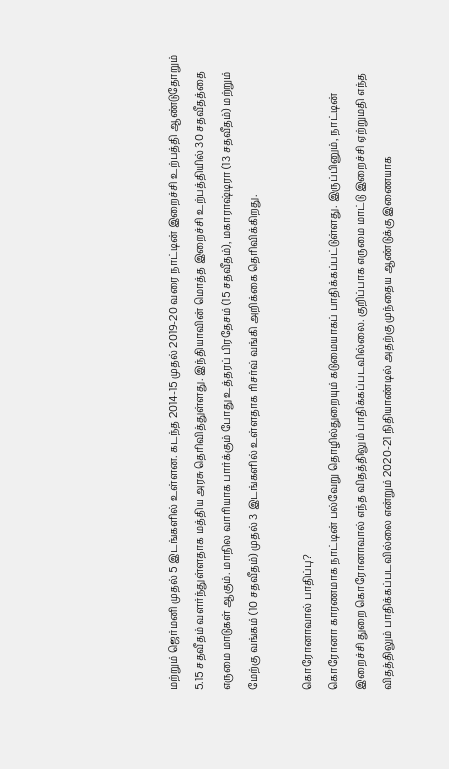மற்றும் ஜெர்மனி முதல் 5 இடங்களில் உள்ளன. கடந்த 2014-15 முதல் 2019-20 வரை நாட்டின் இறைச்சி உற்பத்தி ஆண்டுதோறும் 5.15 சதவீதம் வளர்ந்துள்ளதாக மத்திய அரசு தெரிவித்துள்ளது. இந்தியாவின் மொத்த இறைச்சி உற்பத்தியில் 30 சதவீதத்தை எருமை மாடுகள் ஆகும். மாநில வாரியாக பார்க்கும் போது உத்தரப் பிரதேசம் (15 சதவீதம்), மகாராஷ்டிரா (13 சதவீதம்) மற்றும் மேற்கு வங்கம் (10 சதவீதம்) முதல் 3 இடங்களில் உள்ளதாக ரிசர்வ் வங்கி அறிக்கை தெரிவிக்கிறது.

கொரோனாவால் பாதிப்பு?
கொரோனா காரணமாக நாட்டின் பல்வேறு தொழில்துறையும் கடுமையாகப் பாதிக்கப்பட்டுள்ளது. இருப்பினும், நாட்டின் இறைச்சி துறை கொரோனாவால் எந்த விதத்திலும் பாதிக்கப்படவில்லை. குறிப்பாக எருமை மாட்டு இறைச்சி ஏற்றுமதி எந்த விதத்திலும் பாதிக்கப்படவில்லை என்றும் 2020-21 நிதியாண்டில் அதற்கு முந்தைய ஆண்டுக்கு இணையாக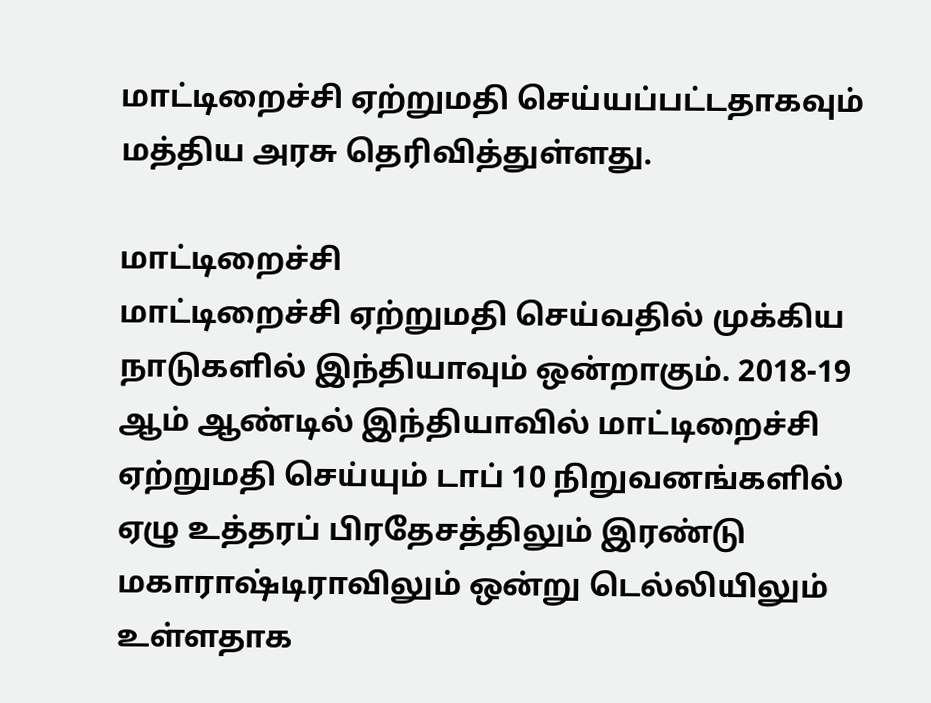மாட்டிறைச்சி ஏற்றுமதி செய்யப்பட்டதாகவும் மத்திய அரசு தெரிவித்துள்ளது.

மாட்டிறைச்சி
மாட்டிறைச்சி ஏற்றுமதி செய்வதில் முக்கிய நாடுகளில் இந்தியாவும் ஒன்றாகும். 2018-19 ஆம் ஆண்டில் இந்தியாவில் மாட்டிறைச்சி ஏற்றுமதி செய்யும் டாப் 10 நிறுவனங்களில் ஏழு உத்தரப் பிரதேசத்திலும் இரண்டு மகாராஷ்டிராவிலும் ஒன்று டெல்லியிலும் உள்ளதாக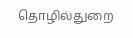தொழில்துறை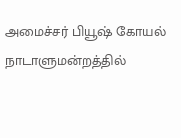அமைச்சர் பியூஷ் கோயல் நாடாளுமன்றத்தில்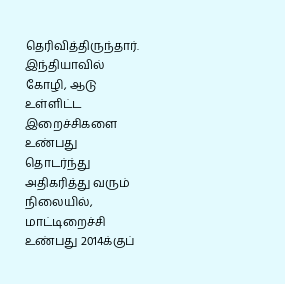தெரிவித்திருந்தார். இந்தியாவில் கோழி, ஆடு உள்ளிட்ட இறைச்சிகளை உண்பது தொடர்ந்து அதிகரித்து வரும் நிலையில், மாட்டிறைச்சி உண்பது 2014க்குப்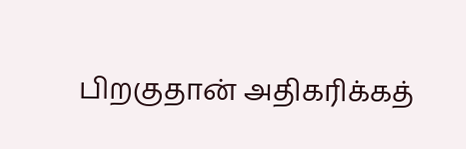பிறகுதான் அதிகரிக்கத்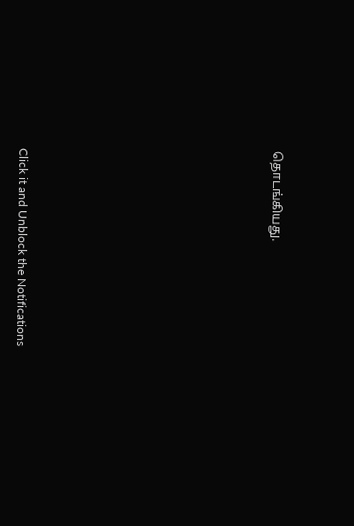தொடங்கியது.












Click it and Unblock the Notifications